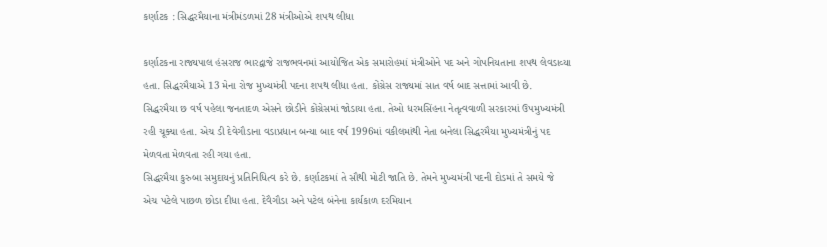કર્ણાટક : સિદ્ધરમૈયાના મંત્રીમંડળમાં 28 મંત્રીઓએ શપથ લીધા

કર્ણાટકના રાજ્યપાલ હંસરાજ ભારદ્વાજે રાજભવનમાં આયોજિત એક સમારોહમાં મંત્રીઓને પદ અને ગોપનિયતાના શપથ લેવડાવ્યા હતા. સિદ્ધરમૈયાએ 13 મેના રોજ મુખ્યમંત્રી પદના શપથ લીધા હતા. કોંગ્રેસ રાજ્યમાં સાત વર્ષ બાદ સત્તામાં આવી છે.
સિદ્ધરમૈયા છ વર્ષ પહેલા જનતાદળ એસને છોડીને કોંગ્રેસમાં જોડાયા હતા. તેઓ ધરમસિંહના નેતૃત્વવાળી સરકારમાં ઉપમુખ્યમંત્રી રહી ચૂક્યા હતા. એચ ડી દેવેગૌડાના વડાપ્રધાન બન્યા બાદ વર્ષ 1996માં વકીલમાંથી નેતા બનેલા સિદ્ધરમૈયા મુખ્યમંત્રીનું પદ મેળવતા મેળવતા રહી ગયા હતા.
સિદ્ધરમૈયા કુરુબા સમુદાયનું પ્રતિનિધિત્વ કરે છે. કર્ણાટકમાં તે સૌથી મોટી જાતિ છે. તેમને મુખ્યમંત્રી પદની દોડમાં તે સમયે જે એચ પટેલે પાછળ છોડા દીધા હતા. દેવૈગૌડા અને પટેલ બંનેના કાર્યકાળ દરમિયાન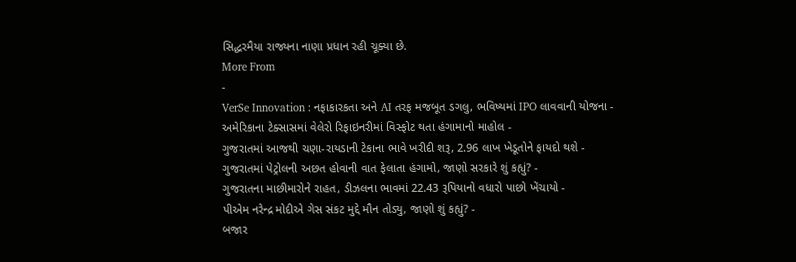સિદ્ધરમૈયા રાજ્યના નાણા પ્રધાન રહી ચૂક્યા છે.
More From
-
VerSe Innovation : નફાકારકતા અને AI તરફ મજબૂત ડગલુ, ભવિષ્યમાં IPO લાવવાની યોજના -
અમેરિકાના ટેક્સાસમાં વેલેરો રિફાઇનરીમાં વિસ્ફોટ થતા હંગામાનો માહોલ -
ગુજરાતમાં આજથી ચણા-રાયડાની ટેકાના ભાવે ખરીદી શરૂ, 2.96 લાખ ખેડૂતોને ફાયદો થશે -
ગુજરાતમાં પેટ્રોલની અછત હોવાની વાત ફેલાતા હંગામો, જાણો સરકારે શું કહ્યું? -
ગુજરાતના માછીમારોને રાહત, ડીઝલના ભાવમાં 22.43 રૂપિયાનો વધારો પાછો ખેંચાયો -
પીએમ નરેન્દ્ર મોદીએ ગેસ સંકટ મુદ્દે મૌન તોડ્યુ, જાણો શું કહ્યું? -
બજાર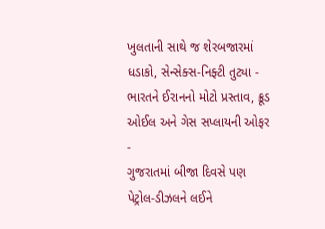ખુલતાની સાથે જ શેરબજારમાં ધડાકો, સેન્સેક્સ-નિફ્ટી તુટ્યા -
ભારતને ઈરાનનો મોટો પ્રસ્તાવ, ક્રૂડ ઓઈલ અને ગેસ સપ્લાયની ઓફર -
ગુજરાતમાં બીજા દિવસે પણ પેટ્રોલ-ડીઝલને લઈને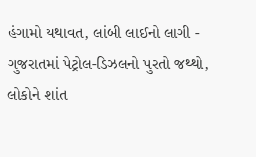હંગામો યથાવત, લાંબી લાઈનો લાગી -
ગુજરાતમાં પેટ્રોલ-ડિઝલનો પુરતો જથ્થો, લોકોને શાંત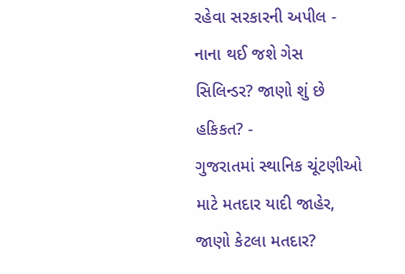રહેવા સરકારની અપીલ -
નાના થઈ જશે ગેસ સિલિન્ડર? જાણો શું છે હકિકત? -
ગુજરાતમાં સ્થાનિક ચૂંટણીઓ માટે મતદાર યાદી જાહેર, જાણો કેટલા મતદાર?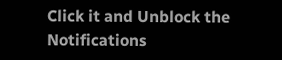Click it and Unblock the Notifications